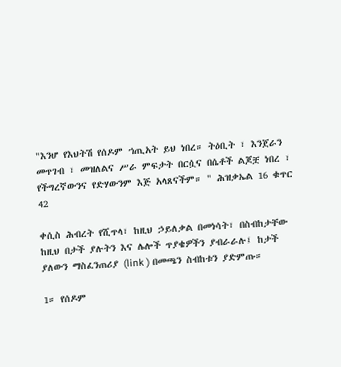"እንሆ የእህትሽ የሰዶም ኀጢአት ይህ ነበረ። ትዕቢት ፣ እንጀራን መጥገብ ፣ መዝለልና ሥራ ምፍታት በርሷና በሴቶች ልጆቿ ነበረ ፣ የችግረኛውንና የድሃውንም እጅ አላጸናችም። " ሕዝቃኤል 16 ቁጥር 42

ቀሲስ ሕብረት የሺጥላ፣ ከዚህ ኃይለቃል በመነሳት፣ በስብከታቸው ከዚህ በታች ያሉትን እና ሌሎች ጥያቄዎችን ያብራራሉ፤ ከታች ያለውን ማስፈንጠሪያ (link ) በመጫን ስብከቱን ያድምጡ።

1። የሰዶም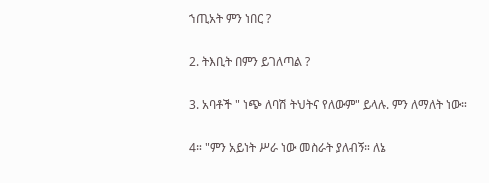ኀጢአት ምን ነበር ?

2. ትእቢት በምን ይገለጣል ?

3. አባቶች " ነጭ ለባሽ ትህትና የለውም" ይላሉ. ምን ለማለት ነው።

4። "ምን አይነት ሥራ ነው መስራት ያለብኝ። ለኔ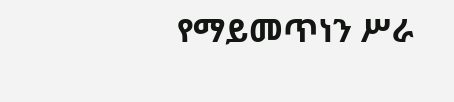የማይመጥነን ሥራ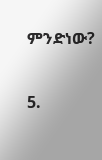ምንድነው?

5.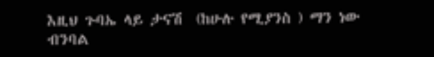እዚህ ጉባኤ ላይ ታናሽ  (ከሁሉ የሚያንስ ) ማን ነው ብንባል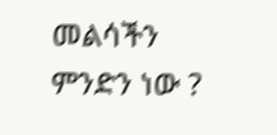መልሳችን ምንድን ነው ?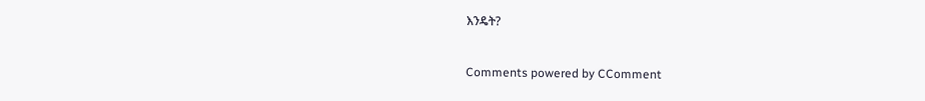እንዴት?

Comments powered by CComment